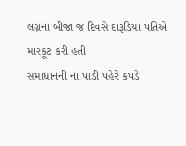લગ્નના બીજા જ દિવસે દારૂડિયા પતિએ મારકૂટ કરી હતી
સમાધાનની ના પાડી પહેરે કપડે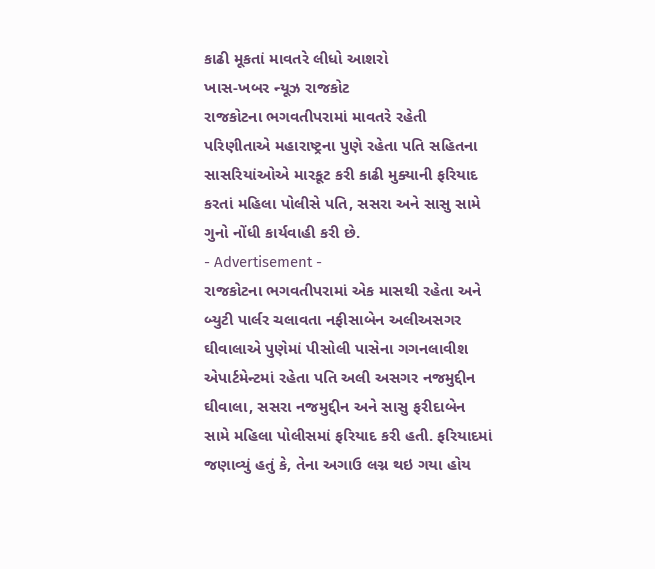કાઢી મૂકતાં માવતરે લીધો આશરો
ખાસ-ખબર ન્યૂઝ રાજકોટ
રાજકોટના ભગવતીપરામાં માવતરે રહેતી પરિણીતાએ મહારાષ્ટ્રના પુણે રહેતા પતિ સહિતના સાસરિયાંઓએ મારકૂટ કરી કાઢી મુક્યાની ફરિયાદ કરતાં મહિલા પોલીસે પતિ, સસરા અને સાસુ સામે ગુનો નોંધી કાર્યવાહી કરી છે.
- Advertisement -
રાજકોટના ભગવતીપરામાં એક માસથી રહેતા અને બ્યુટી પાર્લર ચલાવતા નફીસાબેન અલીઅસગર ઘીવાલાએ પુણેમાં પીસોલી પાસેના ગગનલાવીશ એપાર્ટમેન્ટમાં રહેતા પતિ અલી અસગર નજમુદ્દીન ઘીવાલા, સસરા નજમુદ્દીન અને સાસુ ફરીદાબેન સામે મહિલા પોલીસમાં ફરિયાદ કરી હતી. ફરિયાદમાં જણાવ્યું હતું કે, તેના અગાઉ લગ્ન થઇ ગયા હોય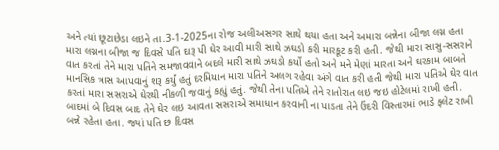અને ત્યાં છૂટાછેડા લઇને તા.3-1-2025ના રોજ અલીઅસગર સાથે થયા હતા અને અમારા બન્નેના બીજા લગ્ન હતા મારા લગ્નના બીજા જ દિવસે પતિ દારૂ પી ઘેર આવી મારી સાથે ઝઘડો કરી મારકૂટ કરી હતી. જેથી મારા સાસુ-સસરાને વાત કરતાં તેને મારા પતિને સમજાવવાને બદલે મારી સાથે ઝઘડો કર્યો હતો અને મને મેણાં મારતા અને ઘરકામ બાબતે માનસિક ત્રાસ આપવાનું શરૂ કર્યું હતું દરમિયાન મારા પતિને અલગ રહેવા અંગે વાત કરી હતી જેથી મારા પતિએ ઘેર વાત કરતાં મારા સસરાએ ઘેરથી નીકળી જવાનું કહ્યું હતું. જેથી તેના પતિએ તેને રાતોરાત લઇ જઇ હોટેલમાં રાખી હતી. બાદમાં બે દિવસ બાદ તેને ઘેર લઇ આવતા સસરાએ સમાધાન કરવાની ના પાડતા તેને ઉંદરી વિસ્તારમાં ભાડે ફ્લેટ રાખી બન્ને રહેતા હતા. જ્યાં પતિ છ દિવસ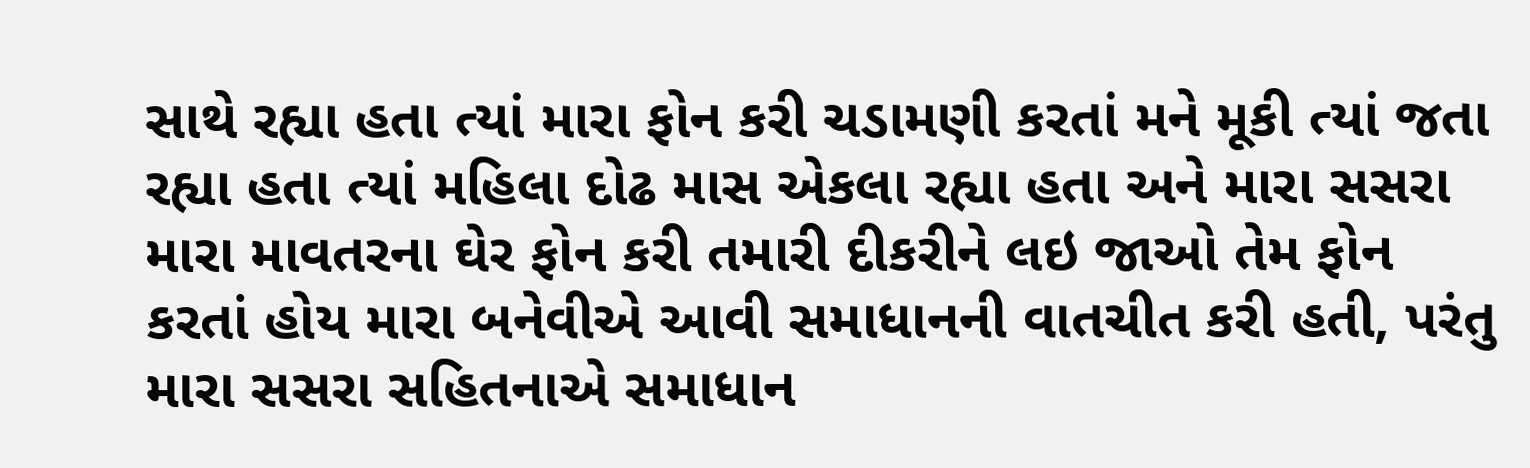સાથે રહ્યા હતા ત્યાં મારા ફોન કરી ચડામણી કરતાં મને મૂકી ત્યાં જતા રહ્યા હતા ત્યાં મહિલા દોઢ માસ એકલા રહ્યા હતા અને મારા સસરા મારા માવતરના ઘેર ફોન કરી તમારી દીકરીને લઇ જાઓ તેમ ફોન કરતાં હોય મારા બનેવીએ આવી સમાધાનની વાતચીત કરી હતી, પરંતુ મારા સસરા સહિતનાએ સમાધાન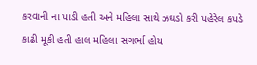કરવાની ના પાડી હતી અને મહિલા સાથે ઝઘડો કરી પહેરેલ કપડે કાઢી મૂકી હતી હાલ મહિલા સગર્ભા હોય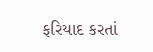ફરિયાદ કરતાં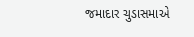જમાદાર ચુડાસમાએ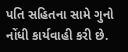પતિ સહિતના સામે ગુનો નોંધી કાર્યવાહી કરી છે.